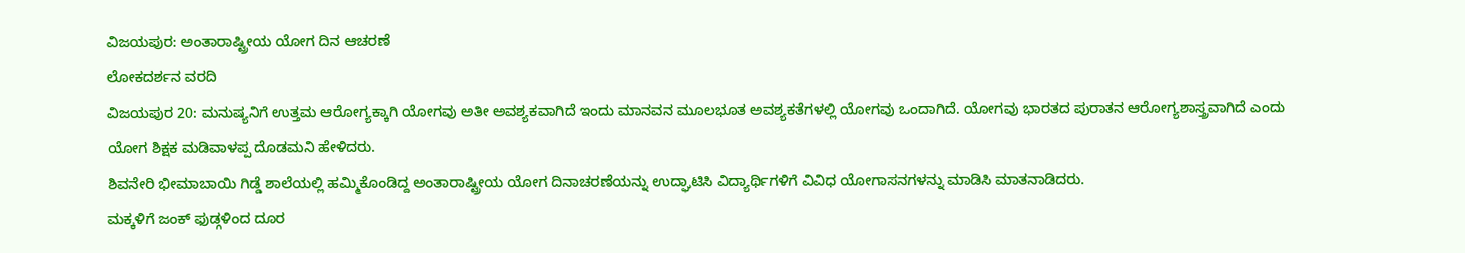ವಿಜಯಪುರ: ಅಂತಾರಾಷ್ಟ್ರೀಯ ಯೋಗ ದಿನ ಆಚರಣೆ
ಲೋಕದರ್ಶನ ವರದಿ
ವಿಜಯಪುರ 20: ಮನುಷ್ಯನಿಗೆ ಉತ್ತಮ ಆರೋಗ್ಯಕ್ಕಾಗಿ ಯೋಗವು ಅತೀ ಅವಶ್ಯಕವಾಗಿದೆ ಇಂದು ಮಾನವನ ಮೂಲಭೂತ ಅವಶ್ಯಕತೆಗಳಲ್ಲಿ ಯೋಗವು ಒಂದಾಗಿದೆ. ಯೋಗವು ಭಾರತದ ಪುರಾತನ ಆರೋಗ್ಯಶಾಸ್ತ್ರವಾಗಿದೆ ಎಂದು ಯೋಗ ಶಿಕ್ಷಕ ಮಡಿವಾಳಪ್ಪ ದೊಡಮನಿ ಹೇಳಿದರು.
ಶಿವನೇರಿ ಭೀಮಾಬಾಯಿ ಗಿಡ್ಡೆ ಶಾಲೆಯಲ್ಲಿ ಹಮ್ಮಿಕೊಂಡಿದ್ದ ಅಂತಾರಾಷ್ಟ್ರೀಯ ಯೋಗ ದಿನಾಚರಣೆಯನ್ನು ಉದ್ಘಾಟಿಸಿ ವಿದ್ಯಾರ್ಥಿಗಳಿಗೆ ವಿವಿಧ ಯೋಗಾಸನಗಳನ್ನು ಮಾಡಿಸಿ ಮಾತನಾಡಿದರು.
ಮಕ್ಕಳಿಗೆ ಜಂಕ್ ಫುಡ್ಗಳಿಂದ ದೂರ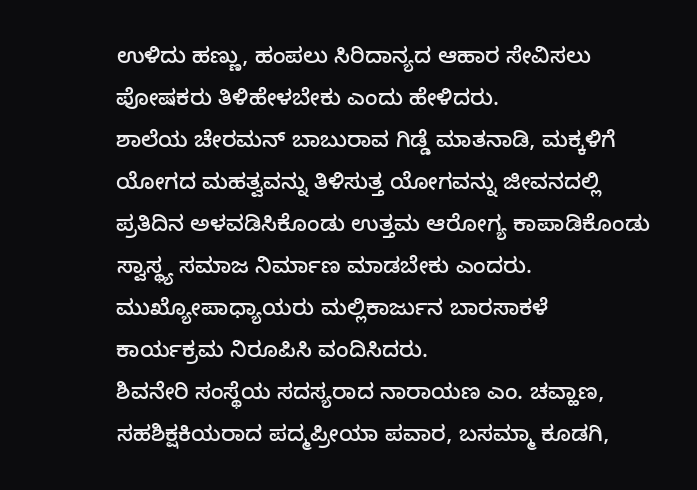ಉಳಿದು ಹಣ್ಣು, ಹಂಪಲು ಸಿರಿದಾನ್ಯದ ಆಹಾರ ಸೇವಿಸಲು ಪೋಷಕರು ತಿಳಿಹೇಳಬೇಕು ಎಂದು ಹೇಳಿದರು.
ಶಾಲೆಯ ಚೇರಮನ್ ಬಾಬುರಾವ ಗಿಡ್ಡೆ ಮಾತನಾಡಿ, ಮಕ್ಕಳಿಗೆ ಯೋಗದ ಮಹತ್ವವನ್ನು ತಿಳಿಸುತ್ತ ಯೋಗವನ್ನು ಜೀವನದಲ್ಲಿ ಪ್ರತಿದಿನ ಅಳವಡಿಸಿಕೊಂಡು ಉತ್ತಮ ಆರೋಗ್ಯ ಕಾಪಾಡಿಕೊಂಡು ಸ್ವಾಸ್ಥ್ಯ ಸಮಾಜ ನಿರ್ಮಾಣ ಮಾಡಬೇಕು ಎಂದರು.
ಮುಖ್ಯೋಪಾಧ್ಯಾಯರು ಮಲ್ಲಿಕಾರ್ಜುನ ಬಾರಸಾಕಳೆ ಕಾರ್ಯಕ್ರಮ ನಿರೂಪಿಸಿ ವಂದಿಸಿದರು.
ಶಿವನೇರಿ ಸಂಸ್ಥೆಯ ಸದಸ್ಯರಾದ ನಾರಾಯಣ ಎಂ. ಚವ್ಹಾಣ, ಸಹಶಿಕ್ಷಕಿಯರಾದ ಪದ್ಮಪ್ರೀಯಾ ಪವಾರ, ಬಸಮ್ಮಾ ಕೂಡಗಿ,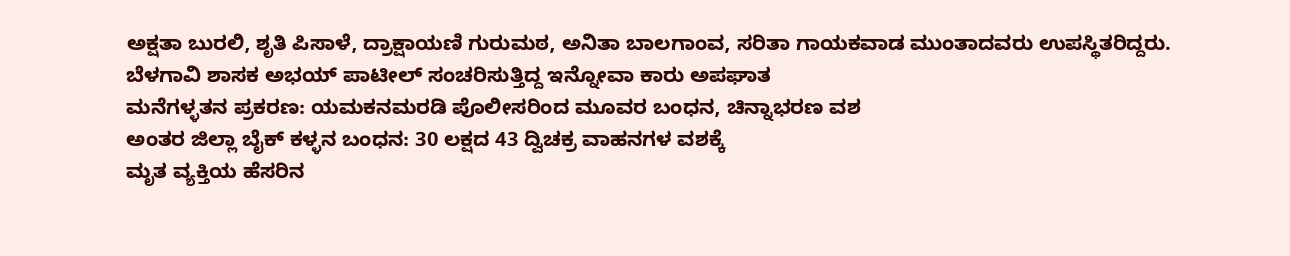ಅಕ್ಷತಾ ಬುರಲಿ, ಶೃತಿ ಪಿಸಾಳೆ, ದ್ರಾಕ್ಷಾಯಣಿ ಗುರುಮಠ, ಅನಿತಾ ಬಾಲಗಾಂವ, ಸರಿತಾ ಗಾಯಕವಾಡ ಮುಂತಾದವರು ಉಪಸ್ಥಿತರಿದ್ದರು.
ಬೆಳಗಾವಿ ಶಾಸಕ ಅಭಯ್ ಪಾಟೀಲ್ ಸಂಚರಿಸುತ್ತಿದ್ದ ಇನ್ನೋವಾ ಕಾರು ಅಪಘಾತ
ಮನೆಗಳ್ಳತನ ಪ್ರಕರಣ: ಯಮಕನಮರಡಿ ಪೊಲೀಸರಿಂದ ಮೂವರ ಬಂಧನ, ಚಿನ್ನಾಭರಣ ವಶ
ಅಂತರ ಜಿಲ್ಲಾ ಬೈಕ್ ಕಳ್ಳನ ಬಂಧನ: 30 ಲಕ್ಷದ 43 ದ್ವಿಚಕ್ರ ವಾಹನಗಳ ವಶಕ್ಕೆ
ಮೃತ ವ್ಯಕ್ತಿಯ ಹೆಸರಿನ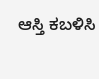ಆಸ್ತಿ ಕಬಳಿಸಿ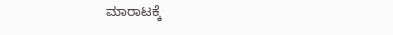ಮಾರಾಟಕ್ಕೆ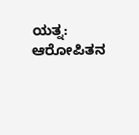ಯತ್ನ: ಆರೋಪಿತನ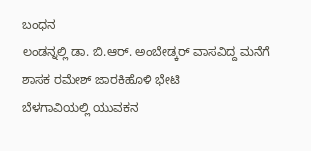ಬಂಧನ
ಲಂಡನ್ನಲ್ಲಿ ಡಾ. ಬಿ.ಆರ್. ಅಂಬೇಡ್ಕರ್ ವಾಸವಿದ್ದ ಮನೆಗೆ ಶಾಸಕ ರಮೇಶ್ ಜಾರಕಿಹೊಳಿ ಭೇಟಿ
ಬೆಳಗಾವಿಯಲ್ಲಿ ಯುವಕನ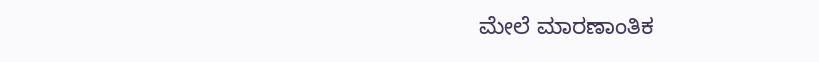ಮೇಲೆ ಮಾರಣಾಂತಿಕ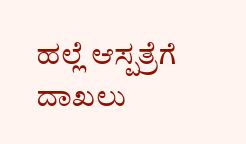ಹಲ್ಲೆ ಆಸ್ಪತ್ರೆಗೆ ದಾಖಲು